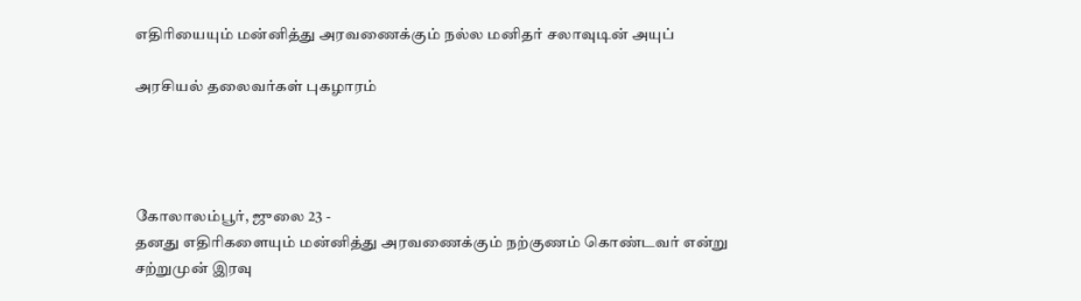எதிரியையும் மன்னித்து அரவணைக்கும் நல்ல மனிதர் சலாவுடின் அயுப்

அரசியல் தலைவர்கள் புகழாரம்




கோலாலம்பூர், ஜுலை 23 -
தனது எதிரிகளையும் மன்னித்து அரவணைக்கும் நற்குணம் கொண்டவர் என்று சற்றுமுன் இரவு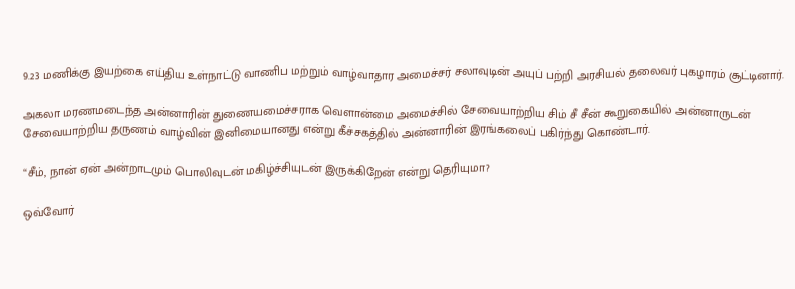9.23 மணிக்கு இயற்கை எய்திய உள்நாட்டு வாணிப மற்றும் வாழ்வாதார அமைச்சர் சலாவுடின் அயுப் பற்றி அரசியல் தலைவர் புகழாரம் சூட்டினார்.

அகலா மரணமடைந்த அன்னாரின் துணையமைச்சராக வெளான்மை அமைச்சில் சேவையாற்றிய சிம் சீ சீன் கூறுகையில் அன்னாருடன் சேவையாற்றிய தருணம் வாழ்வின் இனிமையானது என்று கீச்சகத்தில் அன்னாரின் இரங்கலைப் பகிர்ந்து கொண்டார்.

“சீம், நான் ஏன் அன்றாடமும் பொலிவுடன் மகிழ்ச்சியுடன் இருக்கிறேன் என்று தெரியுமா?

ஒவ்வோர்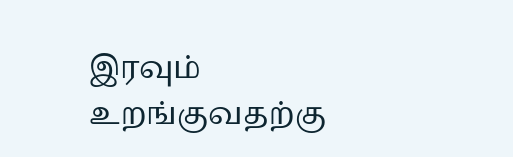இரவும் உறங்குவதற்கு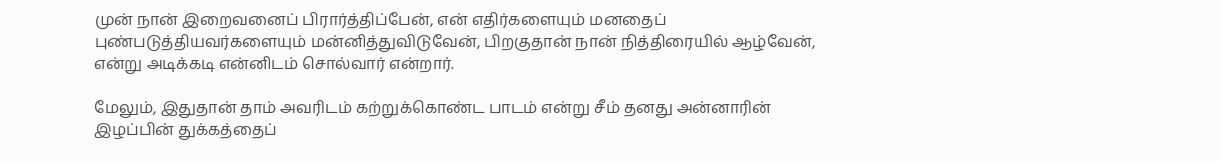முன் நான் இறைவனைப் பிரார்த்திப்பேன், என் எதிர்களையும் மனதைப் புண்படுத்தியவர்களையும் மன்னித்துவிடுவேன், பிறகுதான் நான் நித்திரையில் ஆழ்வேன், என்று அடிக்கடி என்னிடம் சொல்வார் என்றார்.

மேலும், இதுதான் தாம் அவரிடம் கற்றுக்கொண்ட பாடம் என்று சீம் தனது அன்னாரின் இழப்பின் துக்கத்தைப்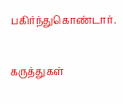பகிர்ந்துகொண்டார்.

கருத்துகள்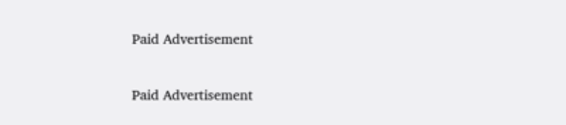Paid Advertisement

Paid Advertisement